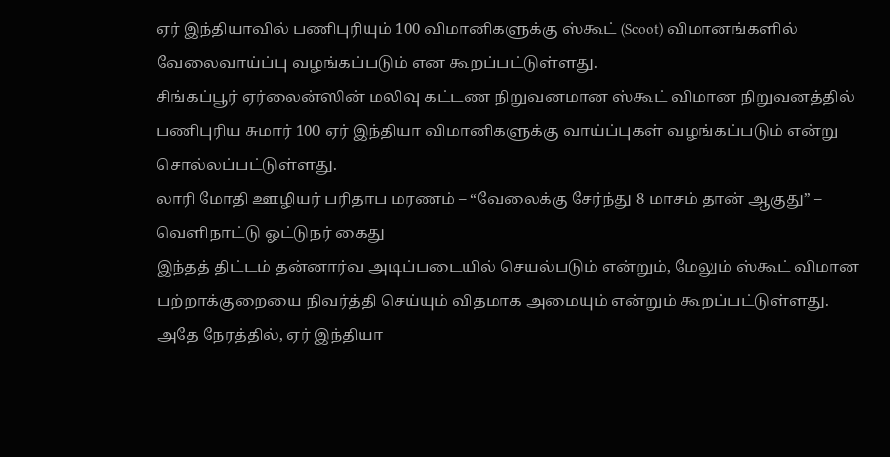ஏர் இந்தியாவில் பணிபுரியும் 100 விமானிகளுக்கு ஸ்கூட் (Scoot) விமானங்களில் வேலைவாய்ப்பு வழங்கப்படும் என கூறப்பட்டுள்ளது.
சிங்கப்பூர் ஏர்லைன்ஸின் மலிவு கட்டண நிறுவனமான ஸ்கூட் விமான நிறுவனத்தில் பணிபுரிய சுமார் 100 ஏர் இந்தியா விமானிகளுக்கு வாய்ப்புகள் வழங்கப்படும் என்று சொல்லப்பட்டுள்ளது.
லாரி மோதி ஊழியர் பரிதாப மரணம் – “வேலைக்கு சேர்ந்து 8 மாசம் தான் ஆகுது” – வெளிநாட்டு ஓட்டுநர் கைது
இந்தத் திட்டம் தன்னார்வ அடிப்படையில் செயல்படும் என்றும், மேலும் ஸ்கூட் விமான பற்றாக்குறையை நிவர்த்தி செய்யும் விதமாக அமையும் என்றும் கூறப்பட்டுள்ளது.
அதே நேரத்தில், ஏர் இந்தியா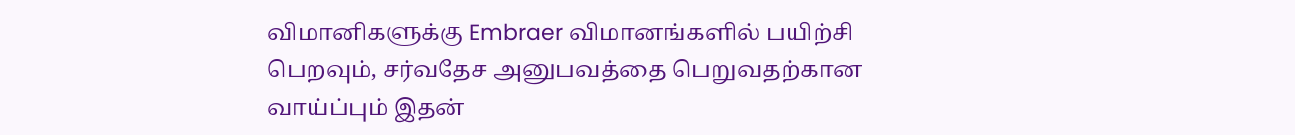விமானிகளுக்கு Embraer விமானங்களில் பயிற்சி பெறவும், சர்வதேச அனுபவத்தை பெறுவதற்கான வாய்ப்பும் இதன்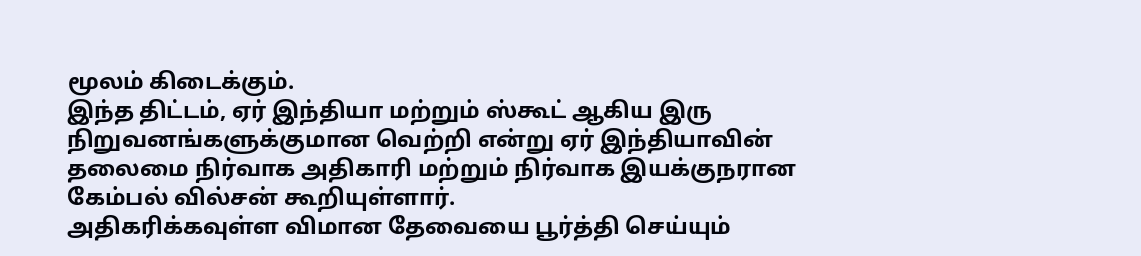மூலம் கிடைக்கும்.
இந்த திட்டம், ஏர் இந்தியா மற்றும் ஸ்கூட் ஆகிய இரு நிறுவனங்களுக்குமான வெற்றி என்று ஏர் இந்தியாவின் தலைமை நிர்வாக அதிகாரி மற்றும் நிர்வாக இயக்குநரான கேம்பல் வில்சன் கூறியுள்ளார்.
அதிகரிக்கவுள்ள விமான தேவையை பூர்த்தி செய்யும்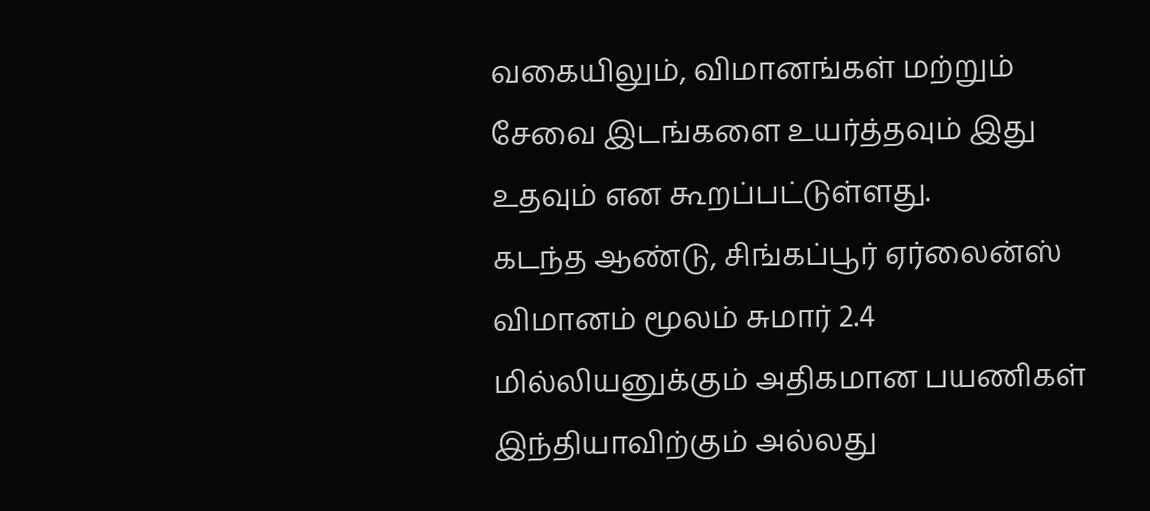வகையிலும், விமானங்கள் மற்றும் சேவை இடங்களை உயர்த்தவும் இது உதவும் என கூறப்பட்டுள்ளது.
கடந்த ஆண்டு, சிங்கப்பூர் ஏர்லைன்ஸ் விமானம் மூலம் சுமார் 2.4 மில்லியனுக்கும் அதிகமான பயணிகள் இந்தியாவிற்கும் அல்லது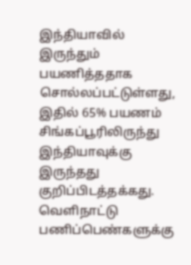இந்தியாவில் இருந்தும் பயணித்ததாக சொல்லப்பட்டுள்ளது, இதில் 65% பயணம் சிங்கப்பூரிலிருந்து இந்தியாவுக்கு இருந்தது குறிப்பிடத்தக்கது.
வெளிநாட்டு பணிப்பெண்களுக்கு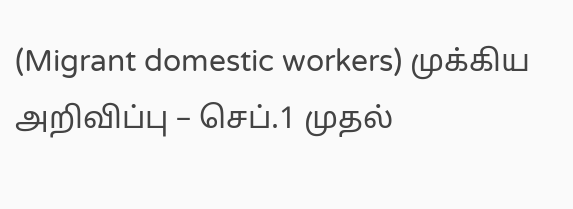(Migrant domestic workers) முக்கிய அறிவிப்பு – செப்.1 முதல்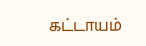கட்டாயம்